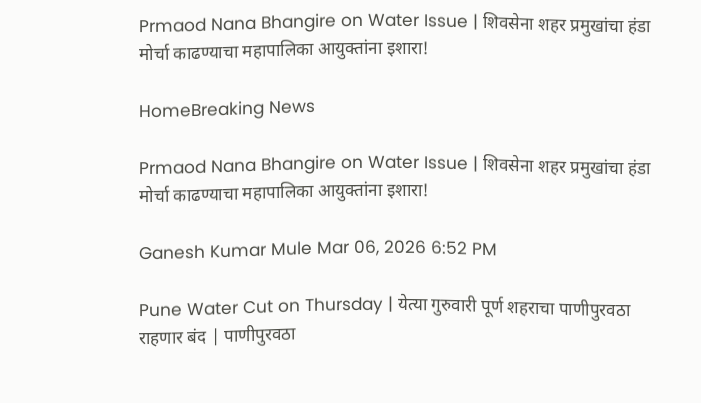Prmaod Nana Bhangire on Water Issue | शिवसेना शहर प्रमुखांचा हंडा मोर्चा काढण्याचा महापालिका आयुक्तांना इशारा!

HomeBreaking News

Prmaod Nana Bhangire on Water Issue | शिवसेना शहर प्रमुखांचा हंडा मोर्चा काढण्याचा महापालिका आयुक्तांना इशारा!

Ganesh Kumar Mule Mar 06, 2026 6:52 PM

Pune Water Cut on Thursday | येत्या गुरुवारी पूर्ण शहराचा पाणीपुरवठा राहणार बंद | पाणीपुरवठा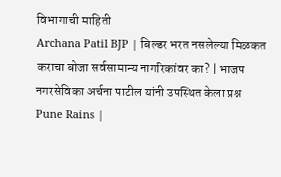विभागाची माहिती
Archana Patil BJP | बिल्डर भरत नसलेल्या मिळकत कराचा बोजा सर्वसामान्य नागरिकांवर का? | भाजप नगरसेविका अर्चना पाटील यांनी उपस्थित केला प्रश्न
Pune Rains |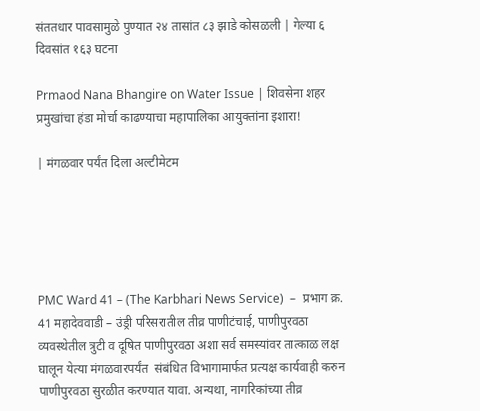संततधार पावसामुळे पुण्यात २४ तासांत ८३ झाडे कोसळली | गेल्या ६ दिवसांत १६३ घटना

Prmaod Nana Bhangire on Water Issue | शिवसेना शहर प्रमुखांचा हंडा मोर्चा काढण्याचा महापालिका आयुक्तांना इशारा!

| मंगळवार पर्यंत दिला अल्टीमेटम





PMC Ward 41 – (The Karbhari News Service)  –  प्रभाग क्र. 41 महादेववाडी – उंड्री परिसरातील तीव्र पाणीटंचाई, पाणीपुरवठा व्यवस्थेतील त्रुटी व दूषित पाणीपुरवठा अशा सर्व समस्यांवर तात्काळ लक्ष घालून येत्या मंगळवारपर्यंत  संबंधित विभागामार्फत प्रत्यक्ष कार्यवाही करुन पाणीपुरवठा सुरळीत करण्यात यावा. अन्यथा, नागरिकांच्या तीव्र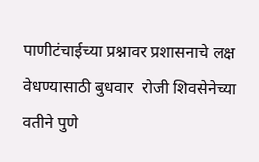पाणीटंचाईच्या प्रश्नावर प्रशासनाचे लक्ष वेधण्यासाठी बुधवार  रोजी शिवसेनेच्या वतीने पुणे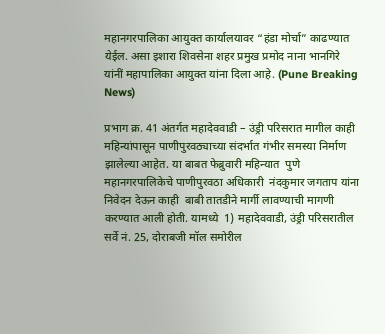महानगरपालिका आयुक्त कार्यालयावर “हंडा मोर्चा” काढण्यात येईल. असा इशारा शिवसेना शहर प्रमुख प्रमोद नाना भानगिरे यांनीं महापालिका आयुक्त यांना दिला आहे. (Pune Breaking News)

प्रभाग क्र. 41 अंतर्गत महादेववाडी – उंड्री परिसरात मागील काही महिन्यांपासून पाणीपुरवठ्याच्या संदर्भात गंभीर समस्या निर्माण झालेल्या आहेत. या बाबत फेब्रुवारी महिन्यात  पुणे महानगरपालिकेचे पाणीपुरवठा अधिकारी  नंदकुमार जगताप यांना निवेदन देऊन काही  बाबी तातडीने मार्गी लावण्याची मागणी करण्यात आली होती. यामध्ये  1) महादेववाडी, उंड्री परिसरातील सर्वे नं. 25, दोराबजी मॉल समोरील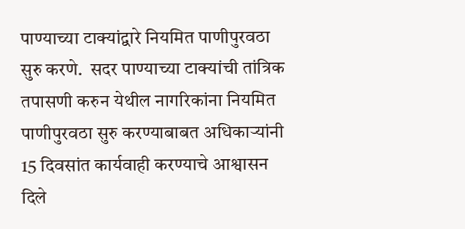पाण्याच्या टाक्यांद्वारे नियमित पाणीपुरवठा सुरु करणे.  सदर पाण्याच्या टाक्यांची तांत्रिक तपासणी करुन येथील नागरिकांना नियमित पाणीपुरवठा सुरु करण्याबाबत अधिकाऱ्यांनी 15 दिवसांत कार्यवाही करण्याचे आश्वासन दिले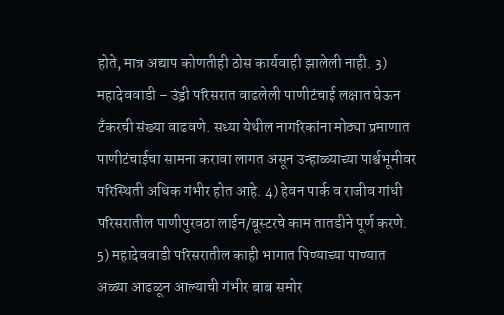होते, मात्र अद्याप कोणतीही ठोस कार्यवाही झालेली नाही. 3) महादेववाडी – उंड्री परिसरात वाढलेली पाणीटंचाई लक्षात घेऊन टँकरची संख्या वाढवणे. सध्या येथील नागरिकांना मोठ्या प्रमाणात पाणीटंचाईचा सामना करावा लागत असून उन्हाळ्याच्या पार्श्वभूमीवर परिस्थिती अधिक गंभीर होत आहे. 4) हेवन पार्क व राजीव गांधी परिसरातील पाणीपुरवठा लाईन/बूस्टरचे काम तातडीने पूर्ण करणे. 5) महादेववाडी परिसरातील काही भागात पिण्याच्या पाण्यात अळ्या आढळून आल्याची गंभीर बाब समोर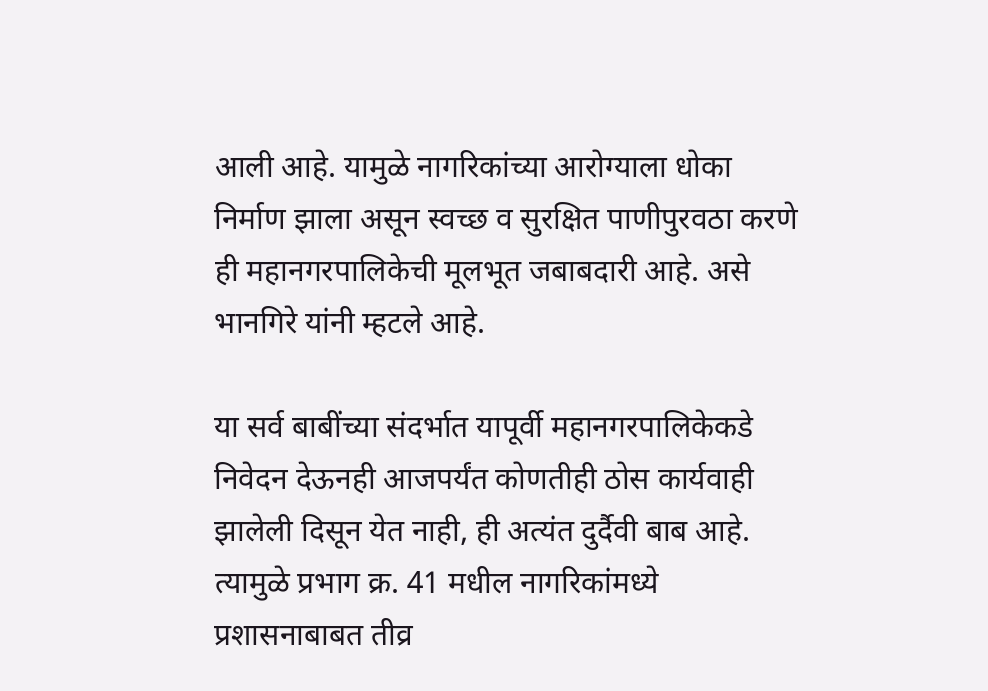आली आहे. यामुळे नागरिकांच्या आरोग्याला धोका निर्माण झाला असून स्वच्छ व सुरक्षित पाणीपुरवठा करणे ही महानगरपालिकेची मूलभूत जबाबदारी आहे. असे भानगिरे यांनी म्हटले आहे.

या सर्व बाबींच्या संदर्भात यापूर्वी महानगरपालिकेकडे निवेदन देऊनही आजपर्यंत कोणतीही ठोस कार्यवाही झालेली दिसून येत नाही, ही अत्यंत दुर्दैवी बाब आहे. त्यामुळे प्रभाग क्र. 41 मधील नागरिकांमध्ये प्रशासनाबाबत तीव्र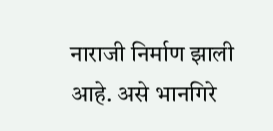नाराजी निर्माण झाली आहे. असे भानगिरे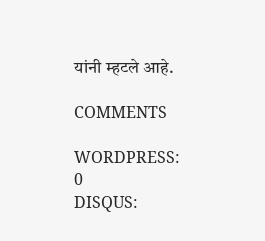यांनी म्हटले आहे.

COMMENTS

WORDPRESS: 0
DISQUS: